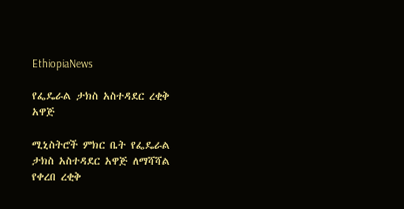EthiopiaNews

የፌዴራል ታክስ አስተዳደር ረቂቅ አዋጅ

ሚኒስትሮች ምክር ቤት የፌዴራል ታክስ አስተዳደር አዋጅ ለማሻሻል የቀረበ ረቂቅ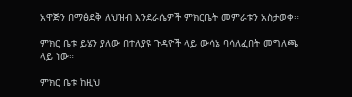አዋጅን በማፅደቅ ለህዝብ እንደራሴዎች ምክርቤት መምራቱን አስታወቀ።

ምክር ቤቱ ይሄን ያለው በተለያዩ ጉዳዮች ላይ ውሳኔ ባሳለፈበት መግለጫ ላይ ነው።

ምክር ቤቱ ከዚህ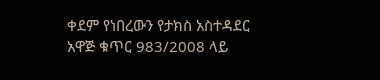ቀደም የነበረውን የታክስ አስተዳደር አዋጅ ቁጥር 983/2008 ላይ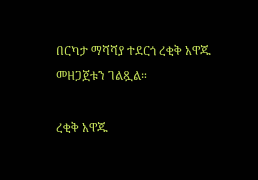በርካታ ማሻሻያ ተደርጎ ረቂቅ አዋጁ መዘጋጀቱን ገልጿል።

ረቂቅ አዋጁ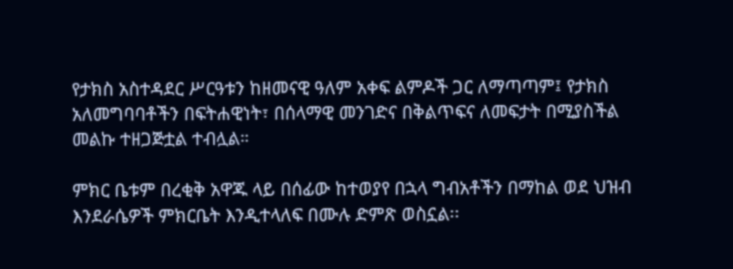የታክስ አስተዳደር ሥርዓቱን ከዘመናዊ ዓለም አቀፍ ልምዶች ጋር ለማጣጣም፤ የታክስ አለመግባባቶችን በፍትሐዊነት፣ በሰላማዊ መንገድና በቅልጥፍና ለመፍታት በሚያስችል መልኩ ተዘጋጅቷል ተብሏል።

ምክር ቤቱም በረቂቅ አዋጁ ላይ በሰፊው ከተወያየ በኋላ ግብአቶችን በማከል ወደ ህዝብ እንደራሴዎች ምክርቤት እንዲተላለፍ በሙሉ ድምጽ ወስኗል፡፡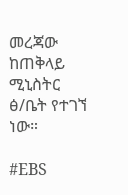መረጃው ከጠቅላይ ሚኒስትር ፅ/ቤት የተገኘ ነው።

#EBS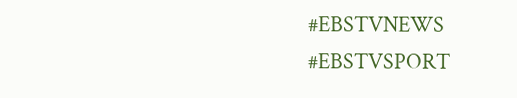#EBSTVNEWS
#EBSTVSPORT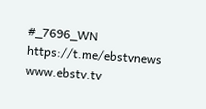#_7696_WN
https://t.me/ebstvnews
www.ebstv.tv